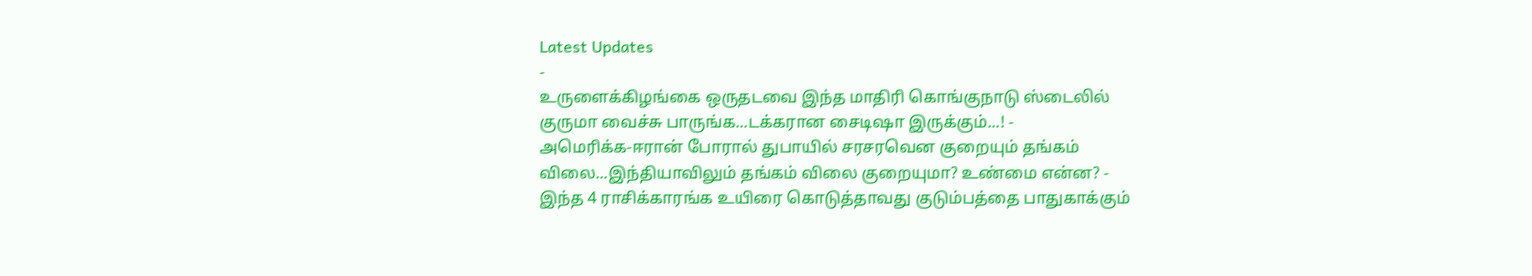Latest Updates
-
உருளைக்கிழங்கை ஒருதடவை இந்த மாதிரி கொங்குநாடு ஸ்டைலில் குருமா வைச்சு பாருங்க...டக்கரான சைடிஷா இருக்கும்...! -
அமெரிக்க-ஈரான் போரால் துபாயில் சரசரவென குறையும் தங்கம் விலை...இந்தியாவிலும் தங்கம் விலை குறையுமா? உண்மை என்ன? -
இந்த 4 ராசிக்காரங்க உயிரை கொடுத்தாவது குடும்பத்தை பாதுகாக்கும்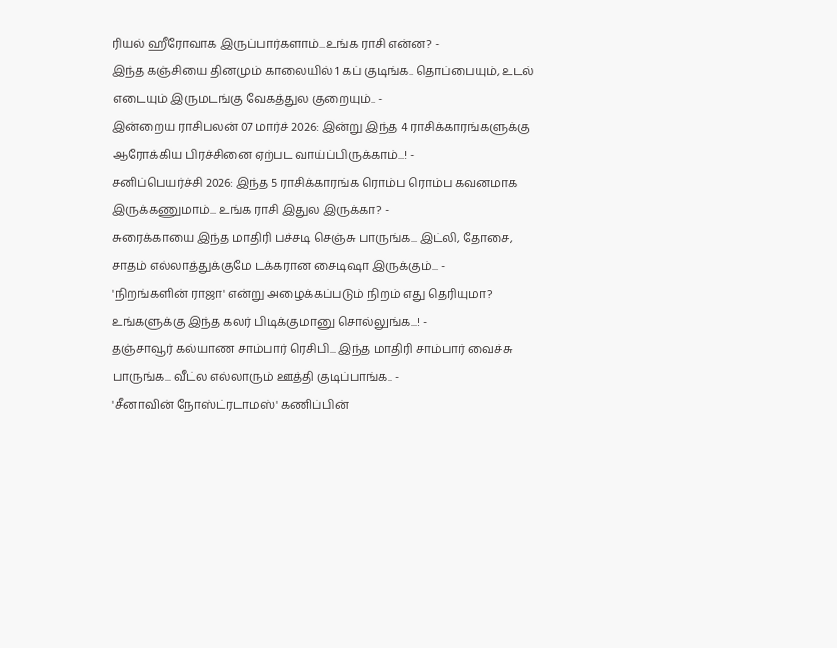ரியல் ஹீரோவாக இருப்பார்களாம்...உங்க ராசி என்ன? -
இந்த கஞ்சியை தினமும் காலையில் 1 கப் குடிங்க.. தொப்பையும், உடல் எடையும் இருமடங்கு வேகத்துல குறையும்.. -
இன்றைய ராசிபலன் 07 மார்ச் 2026: இன்று இந்த 4 ராசிக்காரங்களுக்கு ஆரோக்கிய பிரச்சினை ஏற்பட வாய்ப்பிருக்காம்...! -
சனிப்பெயர்ச்சி 2026: இந்த 5 ராசிக்காரங்க ரொம்ப ரொம்ப கவனமாக இருக்கணுமாம்... உங்க ராசி இதுல இருக்கா? -
சுரைக்காயை இந்த மாதிரி பச்சடி செஞ்சு பாருங்க... இட்லி, தோசை, சாதம் எல்லாத்துக்குமே டக்கரான சைடிஷா இருக்கும்... -
'நிறங்களின் ராஜா' என்று அழைக்கப்படும் நிறம் எது தெரியுமா? உங்களுக்கு இந்த கலர் பிடிக்குமானு சொல்லுங்க...! -
தஞ்சாவூர் கல்யாண சாம்பார் ரெசிபி... இந்த மாதிரி சாம்பார் வைச்சு பாருங்க... வீட்ல எல்லாரும் ஊத்தி குடிப்பாங்க.. -
'சீனாவின் நோஸ்ட்ரடாமஸ்' கணிப்பின்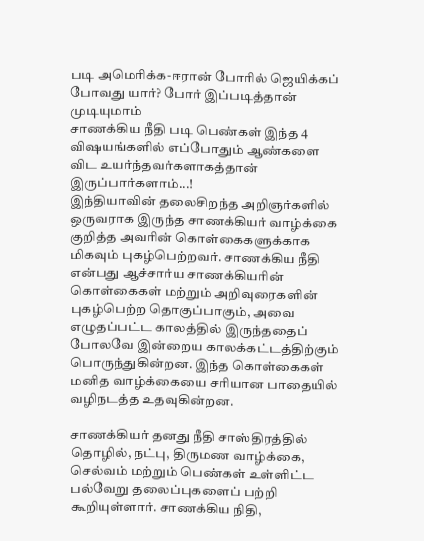படி அமெரிக்க-ஈரான் போரில் ஜெயிக்கப் போவது யார்? போர் இப்படித்தான் முடியுமாம்
சாணக்கிய நீதி படி பெண்கள் இந்த 4 விஷயங்களில் எப்போதும் ஆண்களை விட உயர்ந்தவர்களாகத்தான் இருப்பார்களாம்...!
இந்தியாவின் தலைசிறந்த அறிஞர்களில் ஒருவராக இருந்த சாணக்கியர் வாழ்க்கை குறித்த அவரின் கொள்கைகளுக்காக மிகவும் புகழ்பெற்றவர். சாணக்கிய நீதி என்பது ஆச்சார்ய சாணக்கியரின் கொள்கைகள் மற்றும் அறிவுரைகளின் புகழ்பெற்ற தொகுப்பாகும், அவை எழுதப்பட்ட காலத்தில் இருந்ததைப் போலவே இன்றைய காலக்கட்டத்திற்கும் பொருந்துகின்றன. இந்த கொள்கைகள் மனித வாழ்க்கையை சரியான பாதையில் வழிநடத்த உதவுகின்றன.

சாணக்கியர் தனது நீதி சாஸ்திரத்தில் தொழில், நட்பு, திருமண வாழ்க்கை, செல்வம் மற்றும் பெண்கள் உள்ளிட்ட பல்வேறு தலைப்புகளைப் பற்றி கூறியுள்ளார். சாணக்கிய நிதி,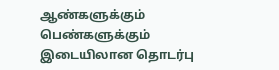ஆண்களுக்கும் பெண்களுக்கும் இடையிலான தொடர்பு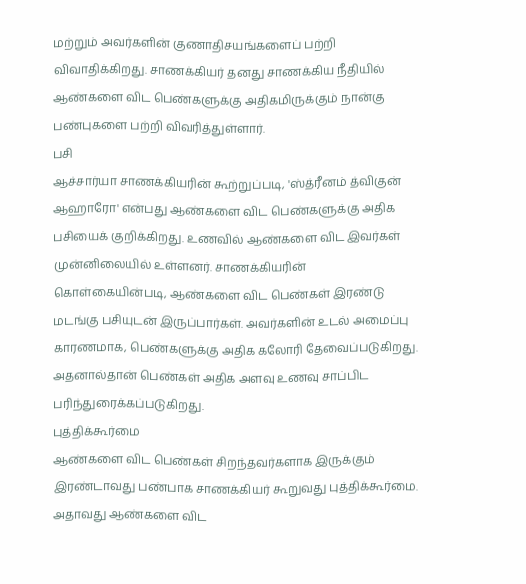மற்றும் அவர்களின் குணாதிசயங்களைப் பற்றி விவாதிக்கிறது. சாணக்கியர் தனது சாணக்கிய நீதியில் ஆண்களை விட பெண்களுக்கு அதிகமிருக்கும் நான்கு பண்புகளை பற்றி விவரித்துள்ளார்.
பசி
ஆச்சார்யா சாணக்கியரின் கூற்றுப்படி, 'ஸ்த்ரீனம் த்விகுன் ஆஹாரோ' என்பது ஆண்களை விட பெண்களுக்கு அதிக பசியைக் குறிக்கிறது. உணவில் ஆண்களை விட இவர்கள் முன்னிலையில் உள்ளனர். சாணக்கியரின் கொள்கையின்படி, ஆண்களை விட பெண்கள் இரண்டு மடங்கு பசியுடன் இருப்பார்கள். அவர்களின் உடல் அமைப்பு காரணமாக, பெண்களுக்கு அதிக கலோரி தேவைப்படுகிறது. அதனால்தான் பெண்கள் அதிக அளவு உணவு சாப்பிட பரிந்துரைக்கப்படுகிறது.
புத்திக்கூர்மை
ஆண்களை விட பெண்கள் சிறந்தவர்களாக இருக்கும் இரண்டாவது பண்பாக சாணக்கியர் கூறுவது புத்திக்கூர்மை. அதாவது ஆண்களை விட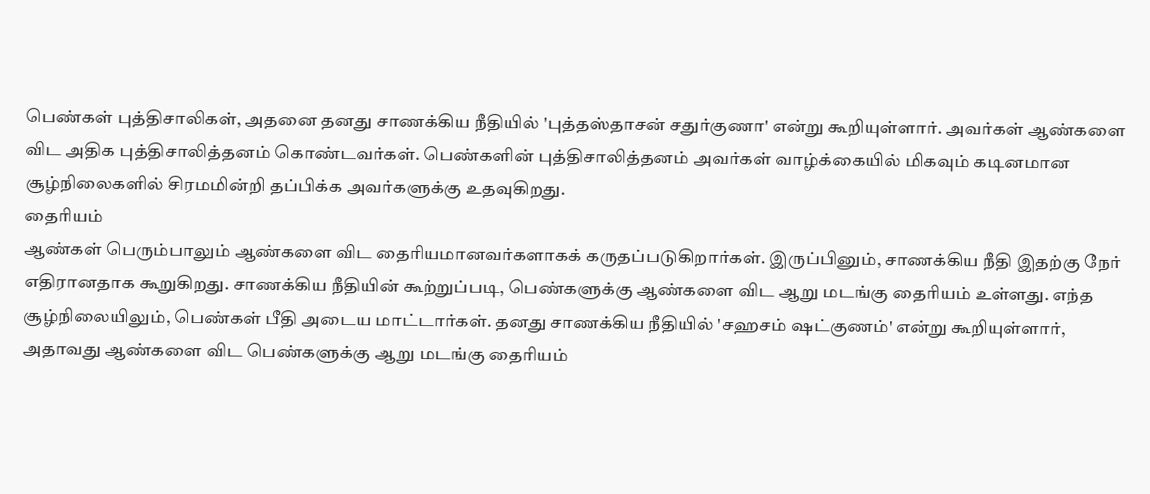பெண்கள் புத்திசாலிகள், அதனை தனது சாணக்கிய நீதியில் 'புத்தஸ்தாசன் சதுர்குணா' என்று கூறியுள்ளார். அவர்கள் ஆண்களை விட அதிக புத்திசாலித்தனம் கொண்டவர்கள். பெண்களின் புத்திசாலித்தனம் அவர்கள் வாழ்க்கையில் மிகவும் கடினமான சூழ்நிலைகளில் சிரமமின்றி தப்பிக்க அவர்களுக்கு உதவுகிறது.
தைரியம்
ஆண்கள் பெரும்பாலும் ஆண்களை விட தைரியமானவர்களாகக் கருதப்படுகிறார்கள். இருப்பினும், சாணக்கிய நீதி இதற்கு நேர் எதிரானதாக கூறுகிறது. சாணக்கிய நீதியின் கூற்றுப்படி, பெண்களுக்கு ஆண்களை விட ஆறு மடங்கு தைரியம் உள்ளது. எந்த சூழ்நிலையிலும், பெண்கள் பீதி அடைய மாட்டார்கள். தனது சாணக்கிய நீதியில் 'சஹசம் ஷட்குணம்' என்று கூறியுள்ளார், அதாவது ஆண்களை விட பெண்களுக்கு ஆறு மடங்கு தைரியம்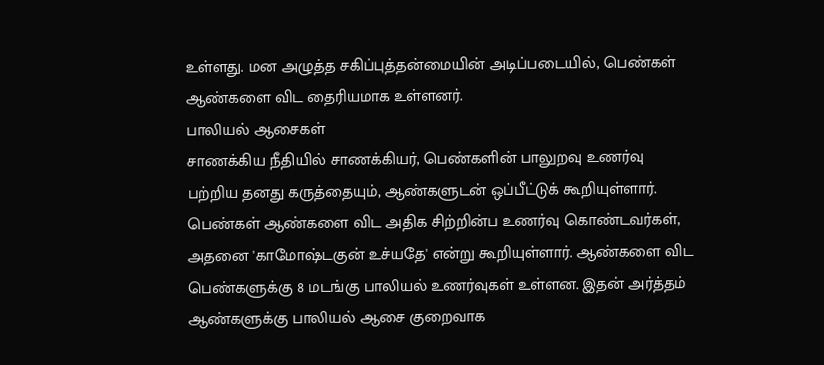உள்ளது. மன அழுத்த சகிப்புத்தன்மையின் அடிப்படையில், பெண்கள் ஆண்களை விட தைரியமாக உள்ளனர்.
பாலியல் ஆசைகள்
சாணக்கிய நீதியில் சாணக்கியர், பெண்களின் பாலுறவு உணர்வு பற்றிய தனது கருத்தையும், ஆண்களுடன் ஒப்பீட்டுக் கூறியுள்ளார். பெண்கள் ஆண்களை விட அதிக சிற்றின்ப உணர்வு கொண்டவர்கள், அதனை 'காமோஷ்டகுன் உச்யதே' என்று கூறியுள்ளார். ஆண்களை விட பெண்களுக்கு 8 மடங்கு பாலியல் உணர்வுகள் உள்ளன. இதன் அர்த்தம் ஆண்களுக்கு பாலியல் ஆசை குறைவாக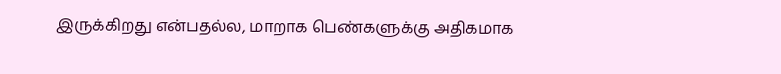இருக்கிறது என்பதல்ல, மாறாக பெண்களுக்கு அதிகமாக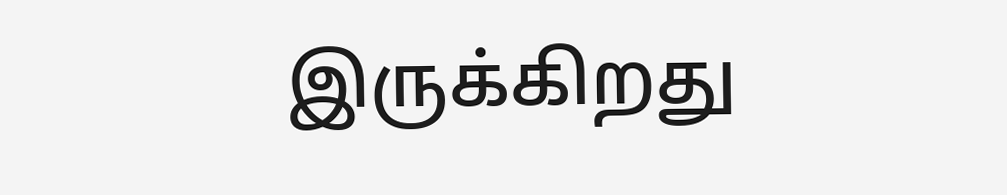இருக்கிறது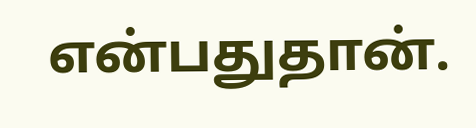என்பதுதான்.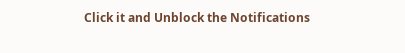Click it and Unblock the Notifications